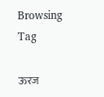Browsing Tag

ऊरज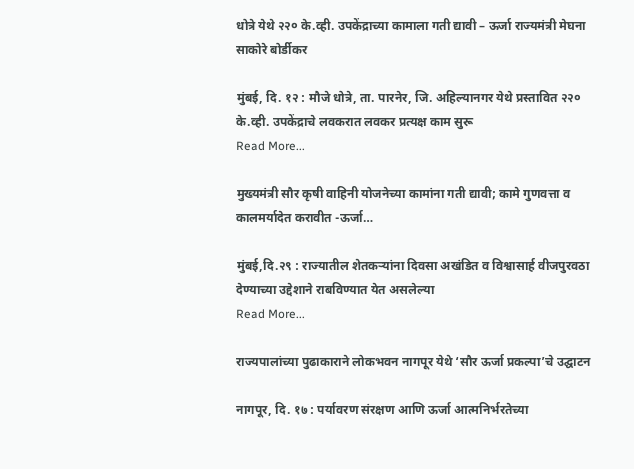धोत्रे येथे २२० के.व्ही. उपकेंद्राच्या कामाला गती द्यावी – ऊर्जा राज्यमंत्री मेघना साकोरे बोर्डीकर

मुंबई, दि. १२ : मौजे धोत्रे, ता. पारनेर, जि. अहिल्यानगर येथे प्रस्तावित २२० के.व्ही. उपकेंद्राचे लवकरात लवकर प्रत्यक्ष काम सुरू
Read More...

मुख्यमंत्री सौर कृषी वाहिनी योजनेच्या कामांना गती द्यावी; कामे गुणवत्ता व कालमर्यादेत करावीत -ऊर्जा…

मुंबई,दि.२९ : राज्यातील शेतकऱ्यांना दिवसा अखंडित व विश्वासार्ह वीजपुरवठा देण्याच्या उद्देशाने राबविण्यात येत असलेल्या
Read More...

राज्यपालांच्या पुढाकाराने लोकभवन नागपूर येथे ‘सौर ऊर्जा प्रकल्पा’चे उद्घाटन

नागपूर, दि. १७ : पर्यावरण संरक्षण आणि ऊर्जा आत्मनिर्भरतेच्या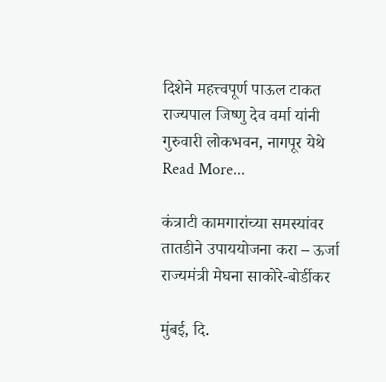दिशेने महत्त्वपूर्ण पाऊल टाकत राज्यपाल जिष्णु देव वर्मा यांनी गुरुवारी लोकभवन, नागपूर येथे
Read More...

कंत्राटी कामगारांच्या समस्यांवर तातडीने उपाययोजना करा – ऊर्जा राज्यमंत्री मेघना साकोरे-बोर्डीकर

मुंबई, दि.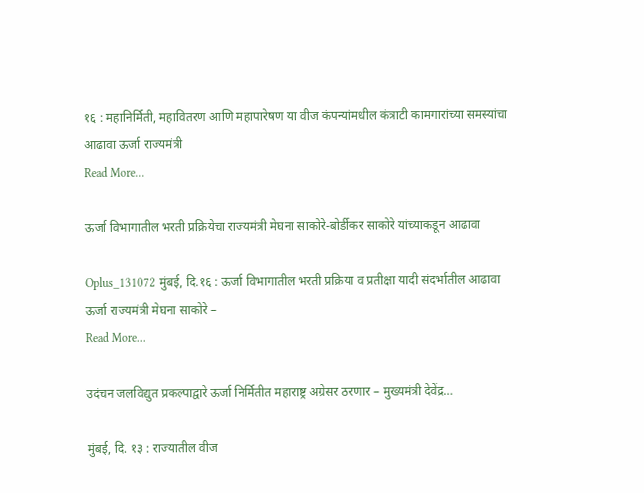१६ : महानिर्मिती, महावितरण आणि महापारेषण या वीज कंपन्यांमधील कंत्राटी कामगारांच्या समस्यांचा आढावा ऊर्जा राज्यमंत्री
Read More...

ऊर्जा विभागातील भरती प्रक्रियेचा राज्यमंत्री मेघना साकोरे-बोर्डीकर साकोरे यांच्याकडून आढावा

Oplus_131072 मुंबई, दि.१६ : ऊर्जा विभागातील भरती प्रक्रिया व प्रतीक्षा यादी संदर्भातील आढावा ऊर्जा राज्यमंत्री मेघना साकोरे –
Read More...

उदंचन जलविद्युत प्रकल्पाद्वारे ऊर्जा निर्मितीत महाराष्ट्र अग्रेसर ठरणार – मुख्यमंत्री देवेंद्र…

मुंबई, दि. १३ : राज्यातील वीज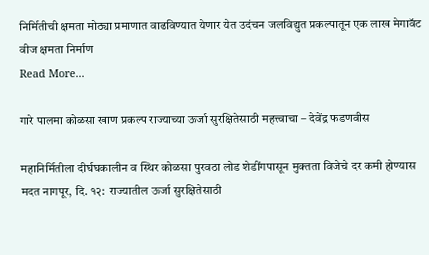निर्मितीची क्षमता मोठ्या प्रमाणात वाढविण्यात येणार येत उदंचन जलविद्युत प्रकल्पातून एक लाख मेगावॅट वीज क्षमता निर्माण
Read More...

गारे पालमा कोळसा खाण प्रकल्प राज्याच्या ऊर्जा सुरक्षितेसाठी महत्त्वाचा – देवेंद्र फडणवीस

महानिर्मितीला दीर्घघकालीन व स्थिर कोळसा पुरवठा लोड शेडींगपासून मुक्तता विजेचे दर कमी होण्यास मदत नागपूर, दि. १२:  राज्यातील ऊर्जा सुरक्षितेसाठी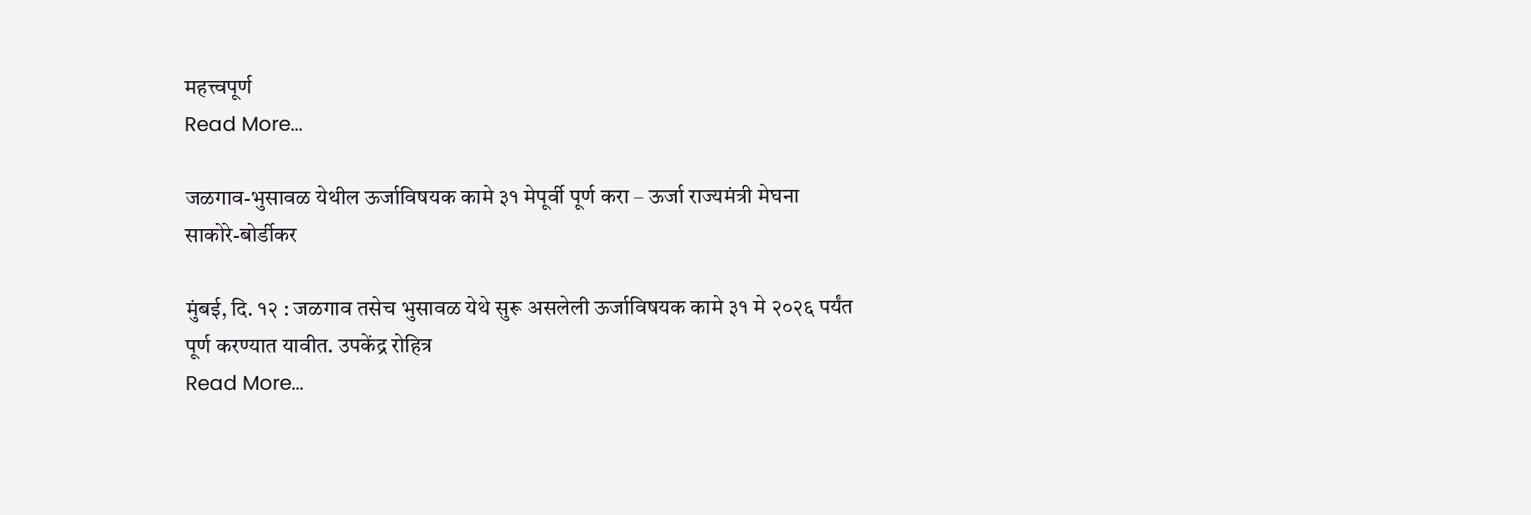महत्त्वपूर्ण
Read More...

जळगाव-भुसावळ येथील ऊर्जाविषयक कामे ३१ मेपूर्वी पूर्ण करा – ऊर्जा राज्यमंत्री मेघना साकोरे-बोर्डीकर

मुंबई, दि. १२ : जळगाव तसेच भुसावळ येथे सुरू असलेली ऊर्जाविषयक कामे ३१ मे २०२६ पर्यंत पूर्ण करण्यात यावीत. उपकेंद्र रोहित्र
Read More...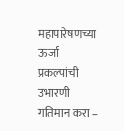महापारेषणच्या ऊर्जा प्रकल्पांची उभारणी गतिमान करा –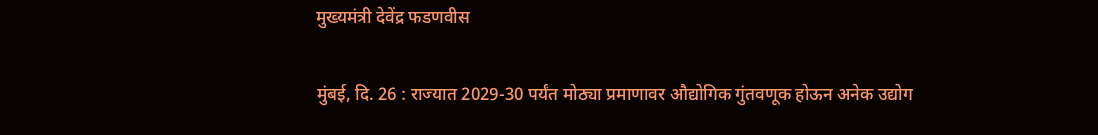मुख्यमंत्री देवेंद्र फडणवीस

मुंबई, दि. 26 : राज्यात 2029-30 पर्यंत मोठ्या प्रमाणावर औद्योगिक गुंतवणूक होऊन अनेक उद्योग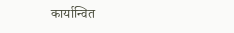कार्यान्वित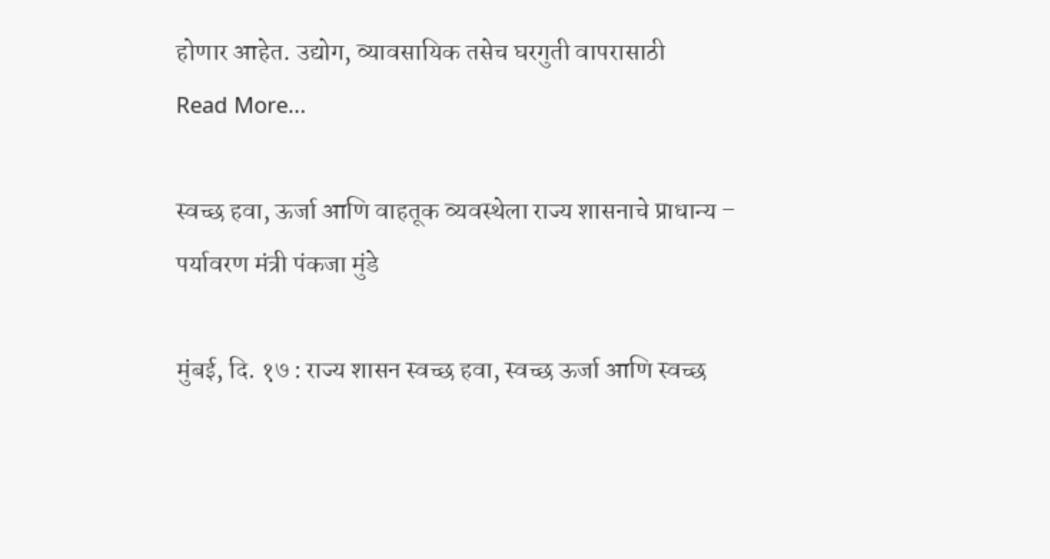होणार आहेत. उद्योग, व्यावसायिक तसेच घरगुती वापरासाठी
Read More...

स्वच्छ हवा, ऊर्जा आणि वाहतूक व्यवस्थेला राज्य शासनाचे प्राधान्य – पर्यावरण मंत्री पंकजा मुंडे

मुंबई, दि. १७ : राज्य शासन स्वच्छ हवा, स्वच्छ ऊर्जा आणि स्वच्छ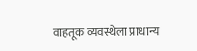वाहतूक व्यवस्थेला प्राधान्य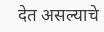देत असल्याचे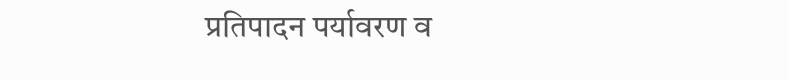प्रतिपादन पर्यावरण व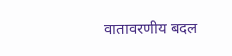वातावरणीय बदल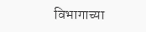विभागाच्या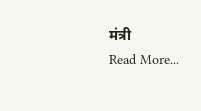मंत्री
Read More...